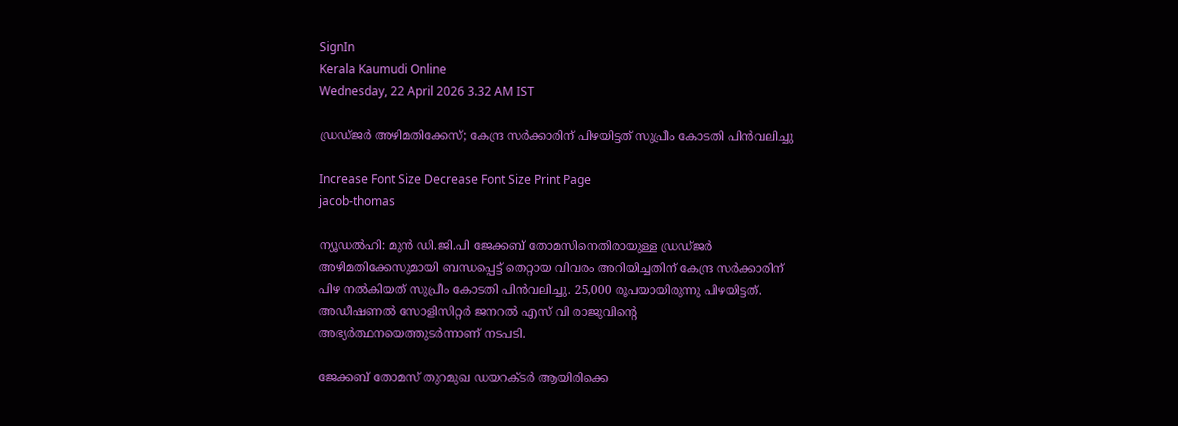SignIn
Kerala Kaumudi Online
Wednesday, 22 April 2026 3.32 AM IST

ഡ്രഡ്‌ജർ അഴിമതിക്കേസ്; കേന്ദ്ര സർക്കാരിന് പിഴയിട്ടത് സുപ്രീം കോടതി പിൻവലിച്ചു

Increase Font Size Decrease Font Size Print Page
jacob-thomas

ന്യൂഡൽഹി: മുൻ ഡി.ജി.പി ജേക്കബ്‌ തോമസിനെതിരായുള്ള ഡ്രഡ്‌ജർ അഴിമതിക്കേസുമായി ബന്ധപ്പെട്ട് തെറ്റായ വിവരം അറിയിച്ചതിന് കേന്ദ്ര സർക്കാരിന് പിഴ നൽകിയത് സുപ്രീം കോടതി പിൻവലിച്ചു. 25,000 രൂപയായിരുന്നു പിഴയിട്ടത്. അഡീഷണൽ സോളിസിറ്റർ ജനറൽ എസ് വി രാജുവിന്റെ അഭ്യർത്ഥനയെത്തുടർന്നാണ് നടപടി.

ജേക്കബ് തോമസ് തുറമുഖ ഡയറക്‌ടർ ആയിരിക്കെ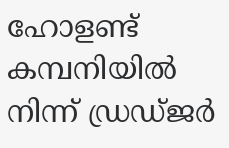ഹോളണ്ട് കമ്പനിയിൽ നിന്ന് ഡ്രഡ്‌ജർ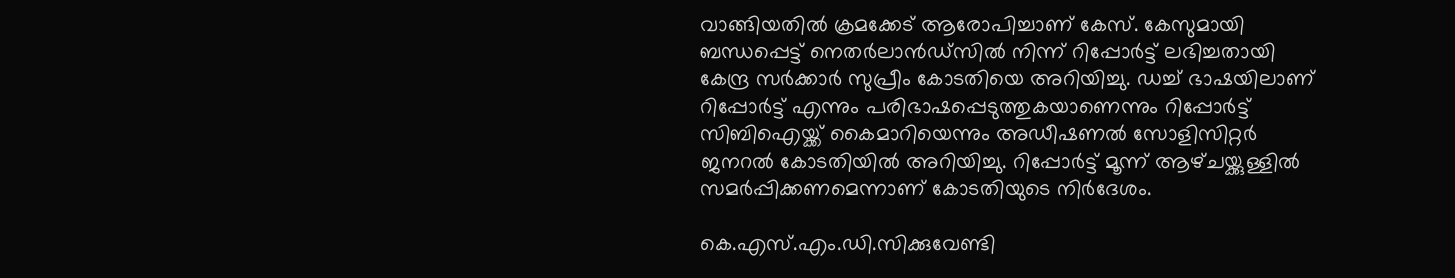വാങ്ങിയതിൽ ക്രമക്കേട് ആരോപിച്ചാണ് കേസ്. കേസുമായി ബന്ധപ്പെട്ട് നെതർലാൻഡ്‌സിൽ നിന്ന് റിപ്പോർട്ട് ലഭിച്ചതായി കേന്ദ്ര സർക്കാർ സുപ്രീം കോടതിയെ അറിയിച്ചു. ഡച്ച് ഭാഷയിലാണ് റിപ്പോർട്ട് എന്നും പരിഭാഷപ്പെടുത്തുകയാണെന്നും റിപ്പോർട്ട് സിബിഐയ്ക്ക് കൈമാറിയെന്നും അഡീഷണൽ സോളിസിറ്റർ ജനറൽ കോടതിയിൽ അറിയിച്ചു. റിപ്പോർട്ട് മൂന്ന് ആഴ്‌ചയ്ക്കുള്ളിൽ സമർപ്പിക്കണമെന്നാണ് കോടതിയുടെ നിർദേശം.

കെ.എസ്.എം.ഡി.സിക്കുവേണ്ടി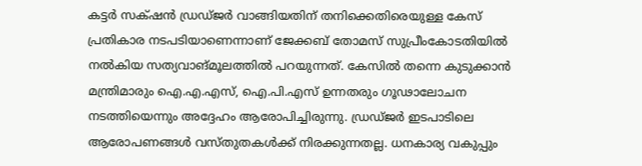കട്ടർ സക്‌ഷൻ ഡ്രഡ്‌ജർ വാങ്ങിയതിന് തനിക്കെതിരെയുള്ള കേസ് പ്രതികാര നടപടിയാണെന്നാണ് ജേക്കബ്‌ തോമസ് സുപ്രീംകോടതിയിൽ നൽകിയ സത്യവാങ്‌മൂലത്തിൽ പറയുന്നത്. കേസിൽ തന്നെ കുടുക്കാൻ മന്ത്രിമാരും ഐ.എ.എസ്, ഐ.പി.എസ് ഉന്നതരും ഗൂഢാലോചന നടത്തിയെന്നും അദ്ദേഹം ആരോപിച്ചിരുന്നു. ഡ്രഡ്‌ജർ ഇടപാടിലെ ആരോപണങ്ങൾ വസ്‌തുതകൾക്ക് നിരക്കുന്നതല്ല. ധനകാര്യ വകുപ്പും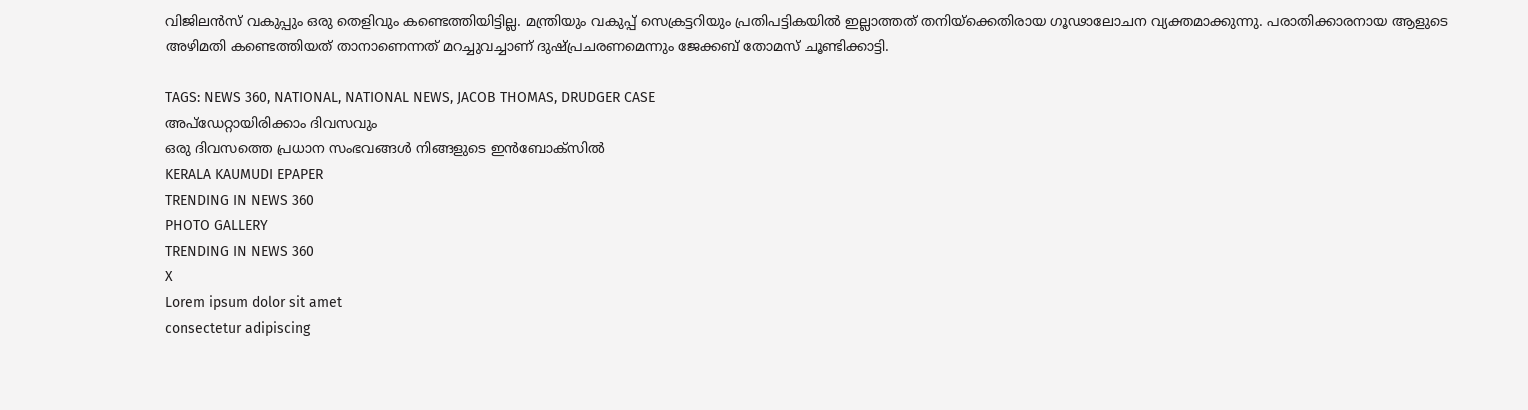വിജിലൻസ് വകുപ്പും ഒരു തെളിവും കണ്ടെത്തിയിട്ടില്ല. മന്ത്രിയും വകുപ്പ് സെക്രട്ടറിയും പ്രതിപട്ടികയിൽ ഇല്ലാത്തത് തനിയ്‌ക്കെതിരായ ഗൂഢാലോചന വ്യക്തമാക്കുന്നു. പരാതിക്കാരനായ ആളുടെ അഴിമതി കണ്ടെത്തിയത് താനാണെന്നത് മറച്ചുവച്ചാണ് ദുഷ്പ്രചരണമെന്നും ജേക്കബ് തോമസ് ചൂണ്ടിക്കാട്ടി.

TAGS: NEWS 360, NATIONAL, NATIONAL NEWS, JACOB THOMAS, DRUDGER CASE
അപ്ഡേറ്റായിരിക്കാം ദിവസവും
ഒരു ദിവസത്തെ പ്രധാന സംഭവങ്ങൾ നിങ്ങളുടെ ഇൻബോക്സിൽ
KERALA KAUMUDI EPAPER
TRENDING IN NEWS 360
PHOTO GALLERY
TRENDING IN NEWS 360
X
Lorem ipsum dolor sit amet
consectetur adipiscing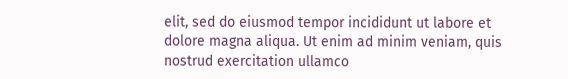elit, sed do eiusmod tempor incididunt ut labore et dolore magna aliqua. Ut enim ad minim veniam, quis nostrud exercitation ullamco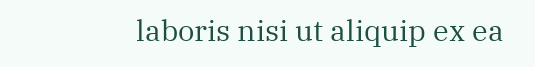laboris nisi ut aliquip ex ea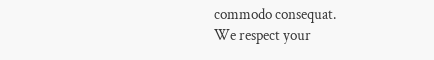commodo consequat.
We respect your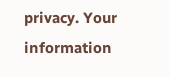privacy. Your information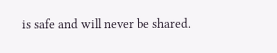is safe and will never be shared.